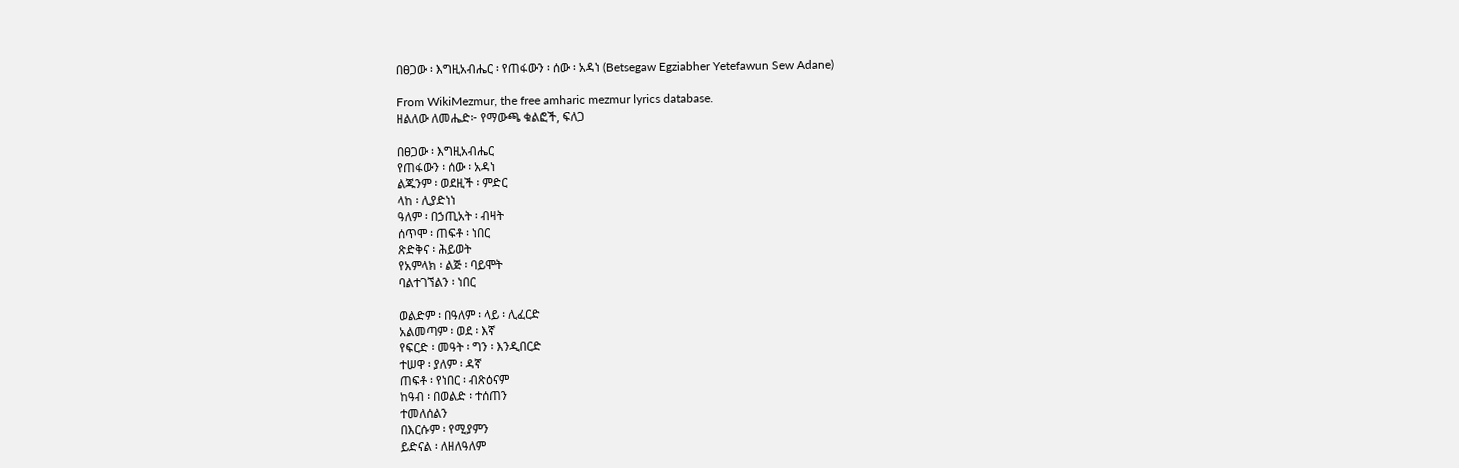በፀጋው ፡ እግዚአብሔር ፡ የጠፋውን ፡ ሰው ፡ አዳነ (Betsegaw Egziabher Yetefawun Sew Adane)

From WikiMezmur, the free amharic mezmur lyrics database.
ዘልለው ለመሔድ፦ የማውጫ ቁልፎች, ፍለጋ

በፀጋው ፡ እግዚአብሔር
የጠፋውን ፡ ሰው ፡ አዳነ
ልጁንም ፡ ወደዚች ፡ ምድር
ላከ ፡ ሊያድነነ
ዓለም ፡ በኃጢአት ፡ ብዛት
ሰጥሞ ፡ ጠፍቶ ፡ ነበር
ጽድቅና ፡ ሕይወት
የአምላክ ፡ ልጅ ፡ ባይሞት
ባልተገኘልን ፡ ነበር

ወልድም ፡ በዓለም ፡ ላይ ፡ ሊፈርድ
አልመጣም ፡ ወደ ፡ እኛ
የፍርድ ፡ መዓት ፡ ግን ፡ እንዲበርድ
ተሠዋ ፡ ያለም ፡ ዳኛ
ጠፍቶ ፡ የነበር ፡ ብጽዕናም
ከዓብ ፡ በወልድ ፡ ተሰጠን
ተመለሰልን
በእርሱም ፡ የሚያምን
ይድናል ፡ ለዘለዓለም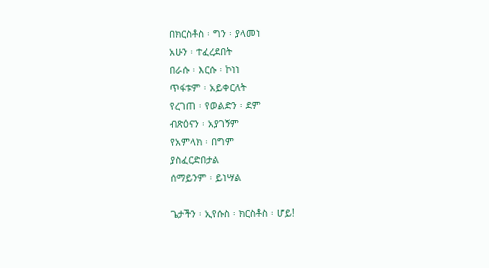በክርስቶስ ፡ ግን ፡ ያላመነ
አሁን ፡ ተፈረደበት
በራሱ ፡ እርሱ ፡ ኮነነ
ጥፋቱም ፡ አይቀርለት
የረገጠ ፡ የወልድን ፡ ደም
ብጽዕናን ፡ አያገኝም
የአምላክ ፡ በግም
ያስፈርድበታል
ሰማይንም ፡ ይነሣል

ጌታችን ፡ ኢየሱስ ፡ ክርስቶስ ፡ ሆይ!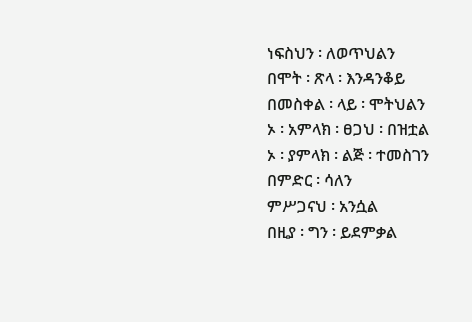ነፍስህን ፡ ለወጥህልን
በሞት ፡ ጽላ ፡ እንዳንቆይ
በመስቀል ፡ ላይ ፡ ሞትህልን
ኦ ፡ አምላክ ፡ ፀጋህ ፡ በዝቷል
ኦ ፡ ያምላክ ፡ ልጅ ፡ ተመስገን
በምድር ፡ ሳለን
ምሥጋናህ ፡ አንሷል
በዚያ ፡ ግን ፡ ይደምቃል